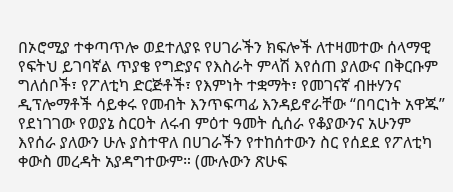በኦሮሚያ ተቀጣጥሎ ወደተለያዩ የሀገራችን ክፍሎች ለተዛመተው ሰላማዊ የፍትህ ይገባኛል ጥያቄ የግድያና የእስራት ምላሽ እየሰጠ ያለውና በቅርቡም ግለሰቦች፣ የፖለቲካ ድርጅቶች፣ የእምነት ተቋማት፣ የመገናኛ ብዙሃንና ዲፕሎማቶች ሳይቀሩ የመብት እንጥፍጣፊ እንዳይኖራቸው “በባርነት አዋጁ” የደነገገው የወያኔ ስርዐት ለሩብ ምዕተ ዓመት ሲሰራ የቆያውንና አሁንም እየሰራ ያለውን ሁሉ ያስተዋለ በሀገራችን የተከሰተውን ስር የሰደደ የፖለቲካ ቀውስ መረዳት አያዳግተውም። (ሙሉውን ጽሁፍ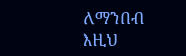ለማንበብ እዚህ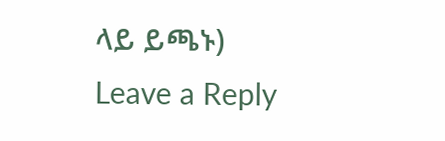ላይ ይጫኑ)
Leave a Reply